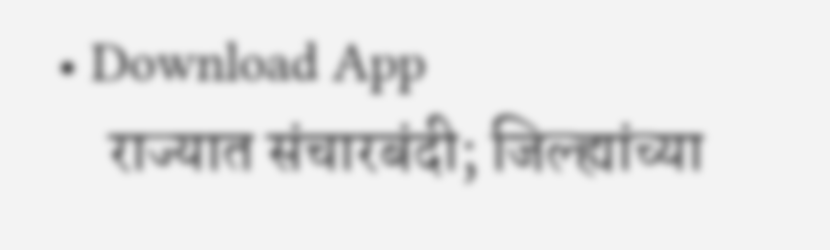• Download App
    राज्यात संचारबंदी; जिल्ह्यांच्या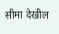सीमा देखील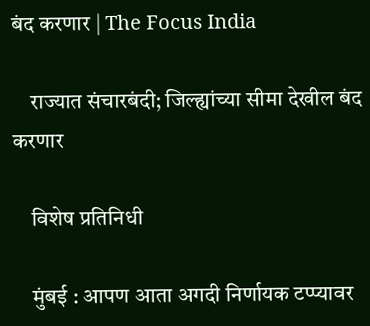बंद करणार | The Focus India

    राज्यात संचारबंदी; जिल्ह्यांच्या सीमा देखील बंद करणार

    विशेष प्रतिनिधी

    मुंबई : आपण आता अगदी निर्णायक टप्प्यावर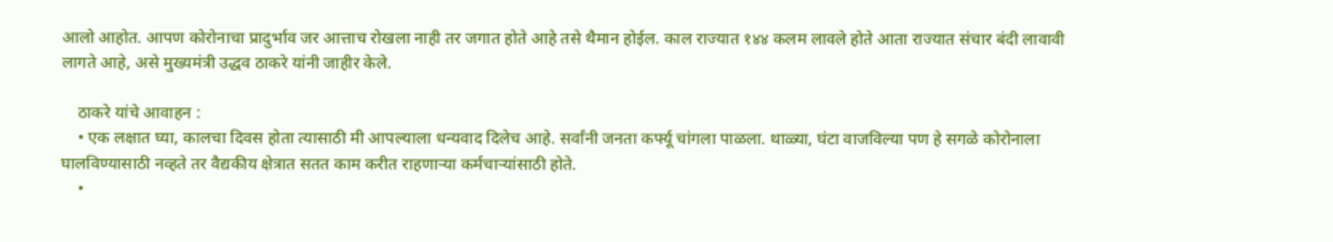आलो आहोत. आपण कोरोनाचा प्रादुर्भाव जर आत्ताच रोखला नाही तर जगात होते आहे तसे थैमान होईल. काल राज्यात १४४ कलम लावले होते आता राज्यात संचार बंदी लावावी लागते आहे, असे मुख्यमंत्री उद्धव ठाकरे यांनी जाहीर केले.

    ठाकरे यांचे आवाहन :
    • एक लक्षात घ्या, कालचा दिवस होता त्यासाठी मी आपल्याला धन्यवाद दिलेच आहे. सर्वांनी जनता कर्फ्यू चांगला पाळला. थाळ्या, घंटा वाजविल्या पण हे सगळे कोरोनाला घालविण्यासाठी नव्हते तर वैद्यकीय क्षेत्रात सतत काम करीत राहणाऱ्या कर्मचाऱ्यांसाठी होते.
    •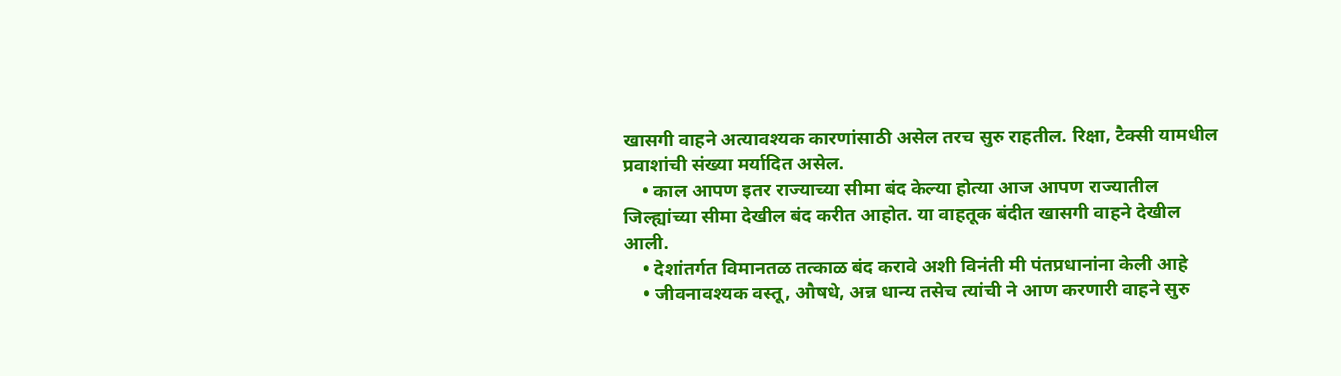खासगी वाहने अत्यावश्यक कारणांसाठी असेल तरच सुरु राहतील. रिक्षा, टैक्सी यामधील प्रवाशांची संख्या मर्यादित असेल.
    • काल आपण इतर राज्याच्या सीमा बंद केल्या होत्या आज आपण राज्यातील जिल्ह्यांच्या सीमा देखील बंद करीत आहोत. या वाहतूक बंदीत खासगी वाहने देखील आली.
    • देशांतर्गत विमानतळ तत्काळ बंद करावे अशी विनंती मी पंतप्रधानांना केली आहे
    • जीवनावश्यक वस्तू, औषधे, अन्न धान्य तसेच त्यांची ने आण करणारी वाहने सुरु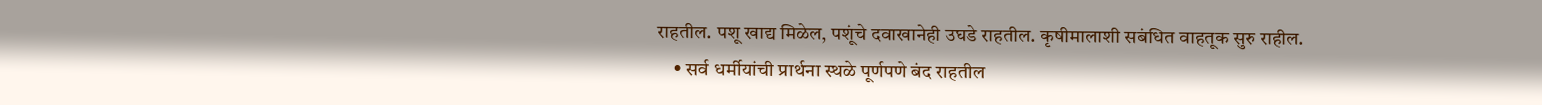राहतील. पशू खाद्य मिळेल, पशूंचे दवाखानेही उघडे राहतील. कृषीमालाशी सबंधित वाहतूक सुरु राहील.
    • सर्व धर्मीयांची प्रार्थना स्थळे पूर्णपणे बंद राहतील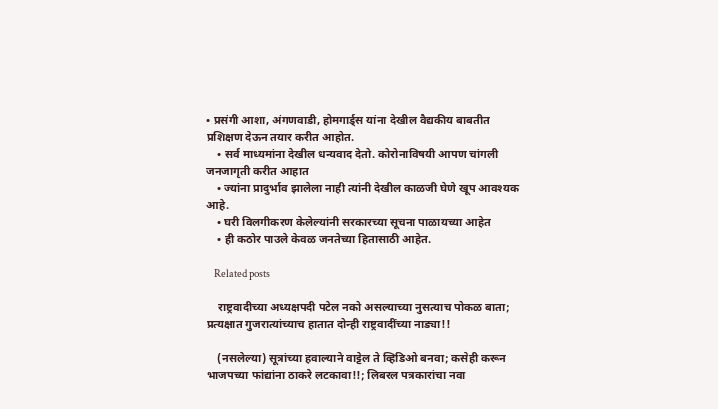• प्रसंगी आशा, अंगणवाडी, होमगार्ड्स यांना देखील वैद्यकीय बाबतीत प्रशिक्षण देऊन तयार करीत आहोत.
    • सर्व माध्यमांना देखील धन्यवाद देतो. कोरोनाविषयी आपण चांगली जनजागृती करीत आहात
    • ज्यांना प्रादुर्भाव झालेला नाही त्यांनी देखील काळजी घेणे खूप आवश्यक आहे.
    • घरी विलगीकरण केलेल्यांनी सरकारच्या सूचना पाळायच्या आहेत
    • ही कठोर पाउले केवळ जनतेच्या हितासाठी आहेत.

    Related posts

    राष्ट्रवादीच्या अध्यक्षपदी पटेल नको असल्याच्या नुसत्याच पोकळ बाता; प्रत्यक्षात गुजरात्यांच्याच हातात दोन्ही राष्ट्रवादींच्या नाड्या!!

    (नसलेल्या) सूत्रांच्या हवाल्याने वाट्टेल ते व्हिडिओ बनवा; कसेही करून भाजपच्या फांद्यांना ठाकरे लटकावा!!; लिबरल पत्रकारांचा नवा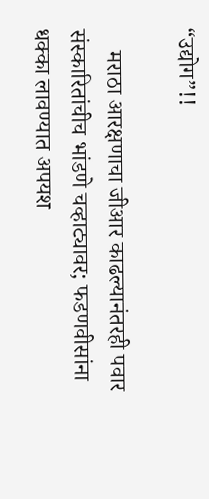“उद्योग”!!

    मराठा आरक्षणाचा जीआर काढल्यानंतरही पवार संस्कारितांचीच भांडणे चव्हाट्यावर; फडणवीसांना धक्का लावण्यात अपयश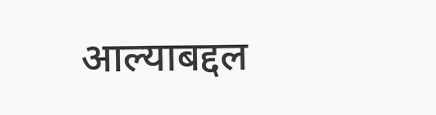आल्याबद्दल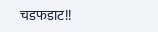चडफडाट!!